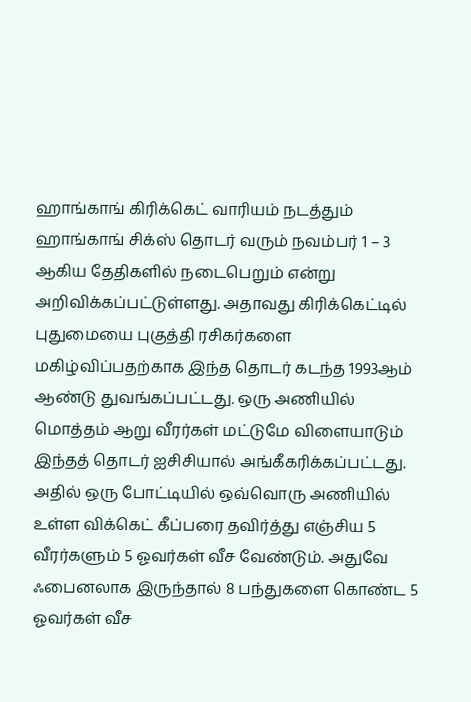ஹாங்காங் கிரிக்கெட் வாரியம் நடத்தும் ஹாங்காங் சிக்ஸ் தொடர் வரும் நவம்பர் 1 – 3 ஆகிய தேதிகளில் நடைபெறும் என்று அறிவிக்கப்பட்டுள்ளது. அதாவது கிரிக்கெட்டில் புதுமையை புகுத்தி ரசிகர்களை மகிழ்விப்பதற்காக இந்த தொடர் கடந்த 1993ஆம் ஆண்டு துவங்கப்பட்டது. ஒரு அணியில் மொத்தம் ஆறு வீரர்கள் மட்டுமே விளையாடும் இந்தத் தொடர் ஐசிசியால் அங்கீகரிக்கப்பட்டது.
அதில் ஒரு போட்டியில் ஒவ்வொரு அணியில் உள்ள விக்கெட் கீப்பரை தவிர்த்து எஞ்சிய 5 வீரர்களும் 5 ஓவர்கள் வீச வேண்டும். அதுவே ஃபைனலாக இருந்தால் 8 பந்துகளை கொண்ட 5 ஓவர்கள் வீச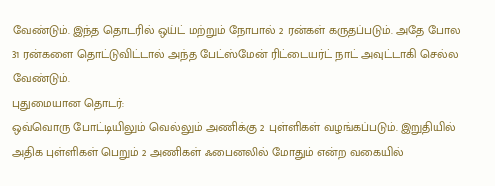வேண்டும். இந்த தொடரில் ஒய்ட் மற்றும் நோபால் 2 ரன்கள் கருதப்படும். அதே போல 31 ரன்களை தொட்டுவிட்டால் அந்த பேட்ஸ்மேன் ரிட்டையர்ட் நாட் அவுட்டாகி செல்ல வேண்டும்.
புதுமையான தொடர்:
ஒவ்வொரு போட்டியிலும் வெல்லும் அணிக்கு 2 புள்ளிகள் வழங்கப்படும். இறுதியில் அதிக புள்ளிகள் பெறும் 2 அணிகள் ஃபைனலில் மோதும் என்ற வகையில்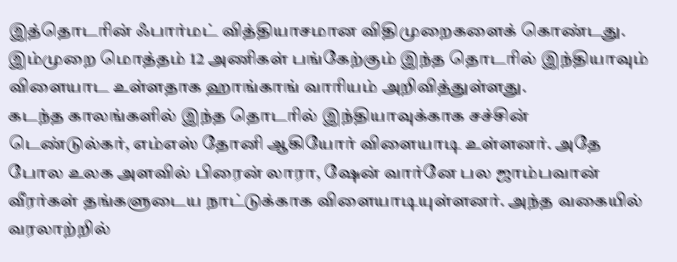இத்தொடரின் ஃபார்மட் வித்தியாசமான விதிமுறைகளைக் கொண்டது. இம்முறை மொத்தம் 12 அணிகள் பங்கேற்கும் இந்த தொடரில் இந்தியாவும் விளையாட உள்ளதாக ஹாங்காங் வாரியம் அறிவித்துள்ளது.
கடந்த காலங்களில் இந்த தொடரில் இந்தியாவுக்காக சச்சின் டெண்டுல்கர், எம்எஸ் தோனி ஆகியோர் விளையாடி உள்ளனர். அதே போல உலக அளவில் பிரைன் லாரா, ஷேன் வார்னே பல ஜாம்பவான் வீரர்கள் தங்களுடைய நாட்டுக்காக விளையாடியுள்ளனர். அந்த வகையில் வரலாற்றில்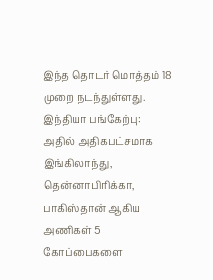இந்த தொடர் மொத்தம் 18 முறை நடந்துள்ளது.
இந்தியா பங்கேற்பு:
அதில் அதிகபட்சமாக இங்கிலாந்து, தென்னாபிரிக்கா, பாகிஸ்தான் ஆகிய அணிகள் 5 கோப்பைகளை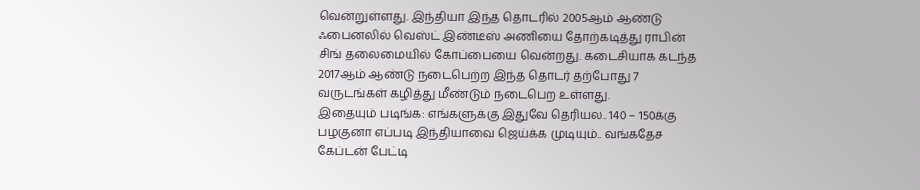வென்றுள்ளது. இந்தியா இந்த தொடரில் 2005ஆம் ஆண்டு ஃபைனலில் வெஸ்ட் இண்டீஸ் அணியை தோற்கடித்து ராபின் சிங் தலைமையில் கோப்பையை வென்றது. கடைசியாக கடந்த 2017ஆம் ஆண்டு நடைபெற்ற இந்த தொடர் தற்போது 7 வருடங்கள் கழித்து மீண்டும் நடைபெற உள்ளது.
இதையும் படிங்க: எங்களுக்கு இதுவே தெரியல.. 140 – 150க்கு பழகுனா எப்படி இந்தியாவை ஜெய்க்க முடியும்.. வங்கதேச கேப்டன் பேட்டி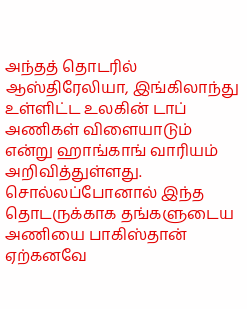அந்தத் தொடரில் ஆஸ்திரேலியா, இங்கிலாந்து உள்ளிட்ட உலகின் டாப் அணிகள் விளையாடும் என்று ஹாங்காங் வாரியம் அறிவித்துள்ளது. சொல்லப்போனால் இந்த தொடருக்காக தங்களுடைய அணியை பாகிஸ்தான் ஏற்கனவே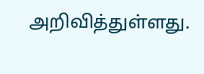அறிவித்துள்ளது.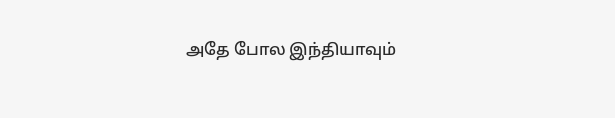அதே போல இந்தியாவும்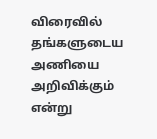விரைவில் தங்களுடைய அணியை அறிவிக்கும் என்று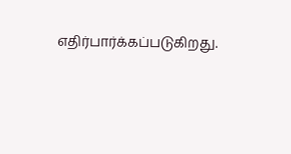எதிர்பார்க்கப்படுகிறது.